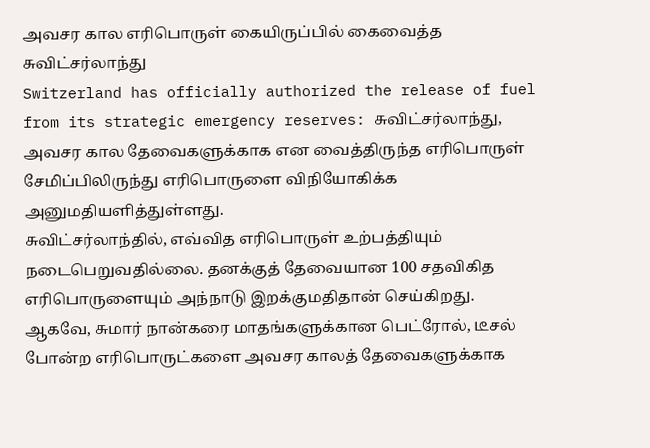அவசர கால எரிபொருள் கையிருப்பில் கைவைத்த சுவிட்சர்லாந்து
Switzerland has officially authorized the release of fuel from its strategic emergency reserves: சுவிட்சர்லாந்து, அவசர கால தேவைகளுக்காக என வைத்திருந்த எரிபொருள் சேமிப்பிலிருந்து எரிபொருளை விநியோகிக்க அனுமதியளித்துள்ளது.
சுவிட்சர்லாந்தில், எவ்வித எரிபொருள் உற்பத்தியும் நடைபெறுவதில்லை. தனக்குத் தேவையான 100 சதவிகித எரிபொருளையும் அந்நாடு இறக்குமதிதான் செய்கிறது.
ஆகவே, சுமார் நான்கரை மாதங்களுக்கான பெட்ரோல், டீசல் போன்ற எரிபொருட்களை அவசர காலத் தேவைகளுக்காக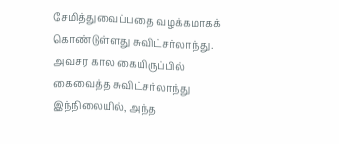சேமித்துவைப்பதை வழக்கமாகக் கொண்டுள்ளது சுவிட்சர்லாந்து.
அவசர கால கையிருப்பில் கைவைத்த சுவிட்சர்லாந்து
இந்நிலையில், அந்த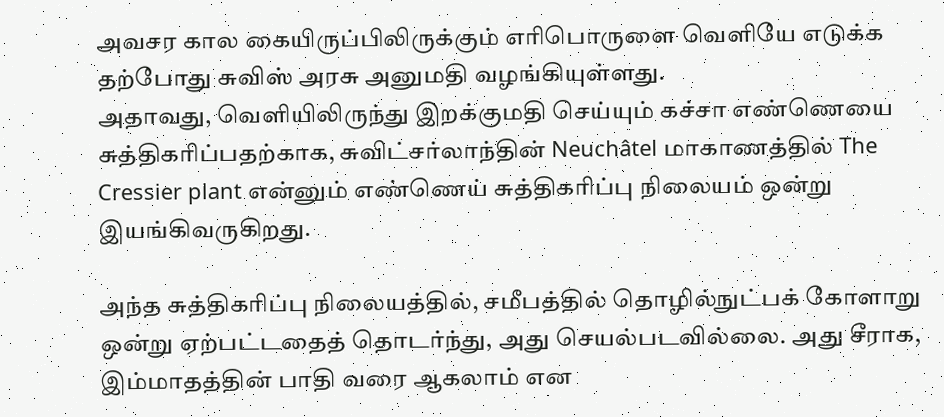அவசர கால கையிருப்பிலிருக்கும் எரிபொருளை வெளியே எடுக்க தற்போது சுவிஸ் அரசு அனுமதி வழங்கியுள்ளது.
அதாவது, வெளியிலிருந்து இறக்குமதி செய்யும் கச்சா எண்ணெயை சுத்திகரிப்பதற்காக, சுவிட்சர்லாந்தின் Neuchâtel மாகாணத்தில் The Cressier plant என்னும் எண்ணெய் சுத்திகரிப்பு நிலையம் ஒன்று இயங்கிவருகிறது.

அந்த சுத்திகரிப்பு நிலையத்தில், சமீபத்தில் தொழில்நுட்பக் கோளாறு ஒன்று ஏற்பட்டதைத் தொடர்ந்து, அது செயல்படவில்லை. அது சீராக, இம்மாதத்தின் பாதி வரை ஆகலாம் என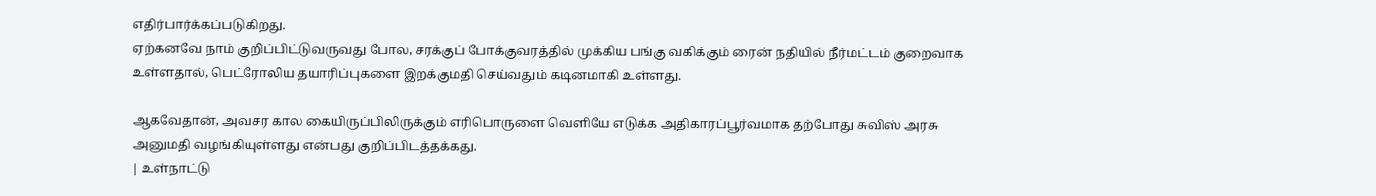எதிர்பார்க்கப்படுகிறது.
ஏற்கனவே நாம் குறிப்பிட்டுவருவது போல, சரக்குப் போக்குவரத்தில் முக்கிய பங்கு வகிக்கும் ரைன் நதியில் நீர்மட்டம் குறைவாக உள்ளதால், பெட்ரோலிய தயாரிப்புகளை இறக்குமதி செய்வதும் கடினமாகி உள்ளது.

ஆகவேதான், அவசர கால கையிருப்பிலிருக்கும் எரிபொருளை வெளியே எடுக்க அதிகாரப்பூர்வமாக தற்போது சுவிஸ் அரசு அனுமதி வழங்கியுள்ளது என்பது குறிப்பிடத்தக்கது.
| உள்நாட்டு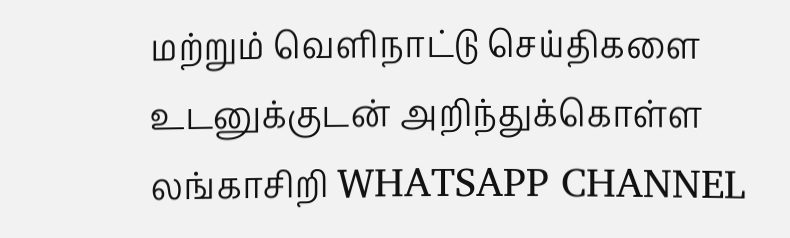மற்றும் வெளிநாட்டு செய்திகளை உடனுக்குடன் அறிந்துக்கொள்ள லங்காசிறி WHATSAPP CHANNEL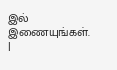இல் இணையுங்கள். |